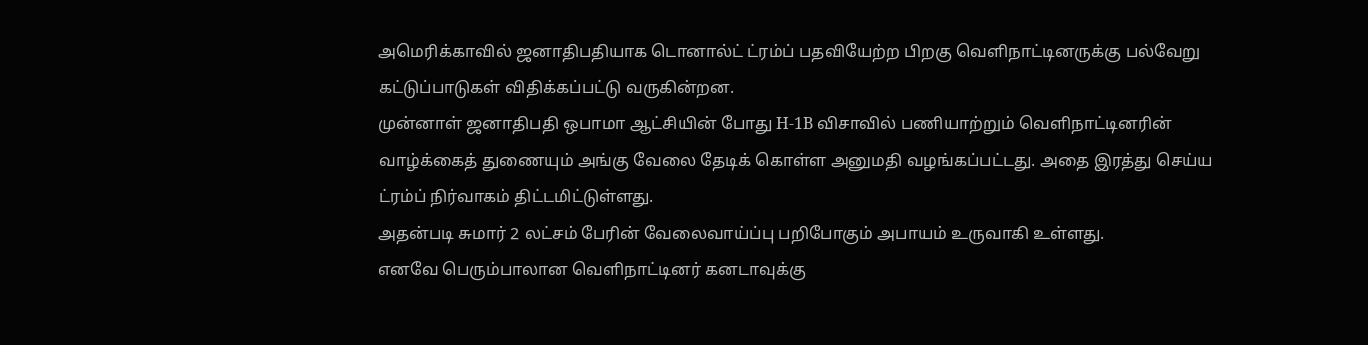அமெரிக்காவில் ஜனாதிபதியாக டொனால்ட் ட்ரம்ப் பதவியேற்ற பிறகு வெளிநாட்டினருக்கு பல்வேறு கட்டுப்பாடுகள் விதிக்கப்பட்டு வருகின்றன.
முன்னாள் ஜனாதிபதி ஒபாமா ஆட்சியின் போது H-1B விசாவில் பணியாற்றும் வெளிநாட்டினரின் வாழ்க்கைத் துணையும் அங்கு வேலை தேடிக் கொள்ள அனுமதி வழங்கப்பட்டது. அதை இரத்து செய்ய ட்ரம்ப் நிர்வாகம் திட்டமிட்டுள்ளது.
அதன்படி சுமார் 2 லட்சம் பேரின் வேலைவாய்ப்பு பறிபோகும் அபாயம் உருவாகி உள்ளது.
எனவே பெரும்பாலான வெளிநாட்டினர் கனடாவுக்கு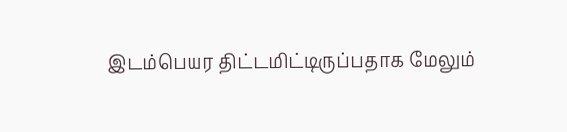இடம்பெயர திட்டமிட்டிருப்பதாக மேலும்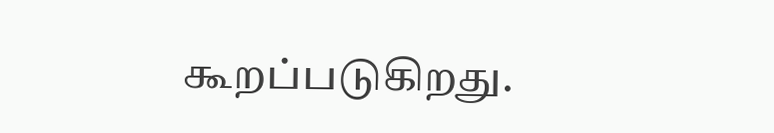கூறப்படுகிறது.